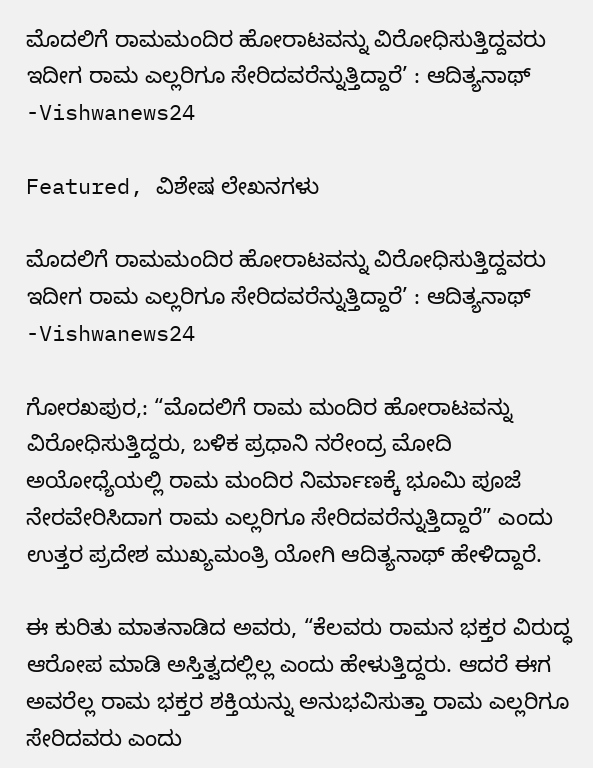ಮೊದಲಿಗೆ ರಾಮಮಂದಿರ ಹೋರಾಟವನ್ನು ವಿರೋಧಿಸುತ್ತಿದ್ದವರು ಇದೀಗ ರಾಮ ಎಲ್ಲರಿಗೂ ಸೇರಿದವರೆನ್ನುತ್ತಿದ್ದಾರೆ’ : ಆದಿತ್ಯನಾಥ್ -Vishwanews24

Featured, ವಿಶೇಷ ಲೇಖನಗಳು

ಮೊದಲಿಗೆ ರಾಮಮಂದಿರ ಹೋರಾಟವನ್ನು ವಿರೋಧಿಸುತ್ತಿದ್ದವರು ಇದೀಗ ರಾಮ ಎಲ್ಲರಿಗೂ ಸೇರಿದವರೆನ್ನುತ್ತಿದ್ದಾರೆ’ : ಆದಿತ್ಯನಾಥ್ -Vishwanews24

ಗೋರಖಪುರ,: “ಮೊದಲಿಗೆ ರಾಮ ಮಂದಿರ ಹೋರಾಟವನ್ನು ವಿರೋಧಿಸುತ್ತಿದ್ದರು, ಬಳಿಕ ಪ್ರಧಾನಿ ನರೇಂದ್ರ ಮೋದಿ ಅಯೋಧ್ಯೆಯಲ್ಲಿ ರಾಮ ಮಂದಿರ ನಿರ್ಮಾಣಕ್ಕೆ ಭೂಮಿ ಪೂಜೆ ನೇರವೇರಿಸಿದಾಗ ರಾಮ ಎಲ್ಲರಿಗೂ ಸೇರಿದವರೆನ್ನುತ್ತಿದ್ದಾರೆ” ಎಂದು ಉತ್ತರ ಪ್ರದೇಶ ಮುಖ್ಯಮಂತ್ರಿ ಯೋಗಿ ಆದಿತ್ಯನಾಥ್ ಹೇಳಿದ್ದಾರೆ.

ಈ ಕುರಿತು ಮಾತನಾಡಿದ ಅವರು, “ಕೆಲವರು ರಾಮನ ಭಕ್ತರ ವಿರುದ್ಧ ಆರೋಪ ಮಾಡಿ ಅಸ್ತಿತ್ವದಲ್ಲಿಲ್ಲ ಎಂದು ಹೇಳುತ್ತಿದ್ದರು. ಆದರೆ ಈಗ ಅವರೆಲ್ಲ ರಾಮ ಭಕ್ತರ ಶಕ್ತಿಯನ್ನು ಅನುಭವಿಸುತ್ತಾ ರಾಮ ಎಲ್ಲರಿಗೂ ಸೇರಿದವರು ಎಂದು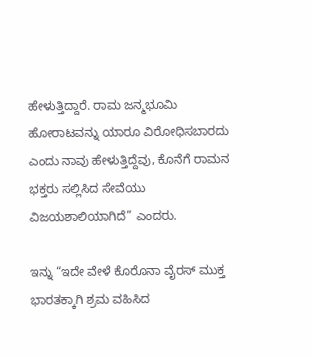ಹೇಳುತ್ತಿದ್ದಾರೆ. ರಾಮ ಜನ್ಮಭೂಮಿ ಹೋರಾಟವನ್ನು ಯಾರೂ ವಿರೋಧಿಸಬಾರದು ಎಂದು ನಾವು ಹೇಳುತ್ತಿದ್ದೆವು, ಕೊನೆಗೆ ರಾಮನ ಭಕ್ತರು ಸಲ್ಲಿಸಿದ ಸೇವೆಯು ವಿಜಯಶಾಲಿಯಾಗಿದೆ” ಎಂದರು.

ಇನ್ನು “ಇದೇ ವೇಳೆ ಕೊರೊನಾ ವೈರಸ್ ಮುಕ್ತ ಭಾರತಕ್ಕಾಗಿ ಶ್ರಮ ವಹಿಸಿದ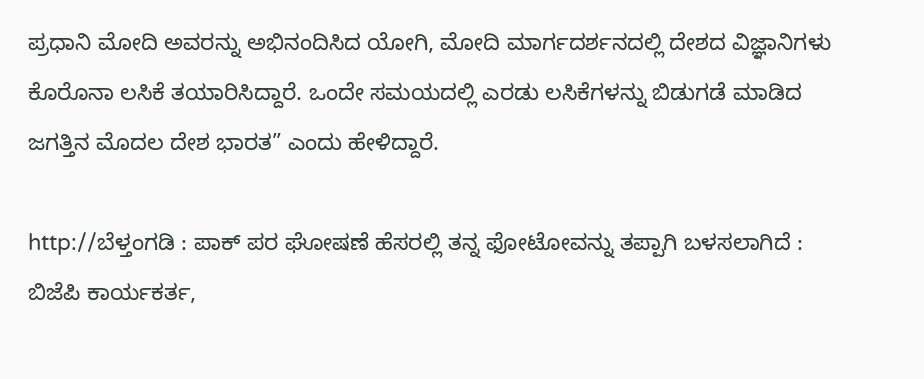ಪ್ರಧಾನಿ ಮೋದಿ ಅವರನ್ನು ಅಭಿನಂದಿಸಿದ ಯೋಗಿ, ಮೋದಿ ಮಾರ್ಗದರ್ಶನದಲ್ಲಿ ದೇಶದ ವಿಜ್ಞಾನಿಗಳು ಕೊರೊನಾ ಲಸಿಕೆ ತಯಾರಿಸಿದ್ದಾರೆ. ಒಂದೇ ಸಮಯದಲ್ಲಿ ಎರಡು ಲಸಿಕೆಗಳನ್ನು ಬಿಡುಗಡೆ ಮಾಡಿದ ಜಗತ್ತಿನ ಮೊದಲ ದೇಶ ಭಾರತ” ಎಂದು ಹೇಳಿದ್ದಾರೆ.

http://ಬೆಳ್ತಂಗಡಿ : ಪಾಕ್ ಪರ ಘೋಷಣೆ ಹೆಸರಲ್ಲಿ ತನ್ನ ಫೋಟೋವನ್ನು ತಪ್ಪಾಗಿ ಬಳಸಲಾಗಿದೆ : ಬಿಜೆಪಿ ಕಾರ್ಯಕರ್ತ,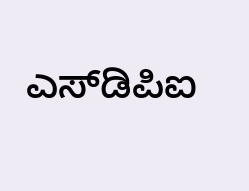ಎಸ್‌ಡಿಪಿಐ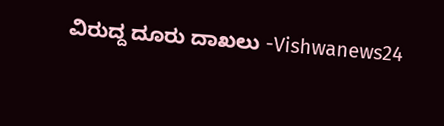ವಿರುದ್ದ ದೂರು ದಾಖಲು -Vishwanews24